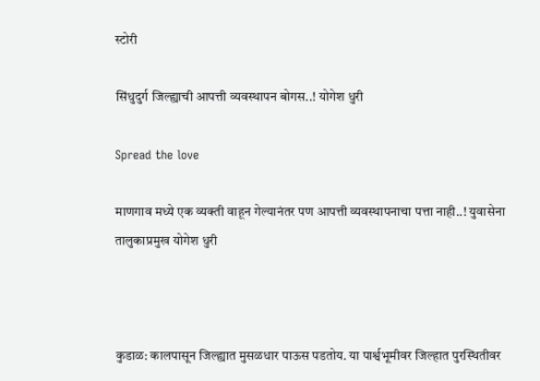स्टोरी

सिंधुदुर्ग जिल्ह्याची आपत्ती व्यवस्थापन बोगस..! योगेश धुरी

Spread the love

माणगाव मध्ये एक व्यक्ती वाहून गेल्यानंतर पण आपत्ती व्यवस्थापनाचा पत्ता नाही..! युवासेना तालुकाप्रमुख योगेश धुरी



कुडाळ: कालपासून जिल्ह्यात मुसळधार पाऊस पडतोय. या पार्श्वभूमीवर जिल्हात पुरस्थितीवर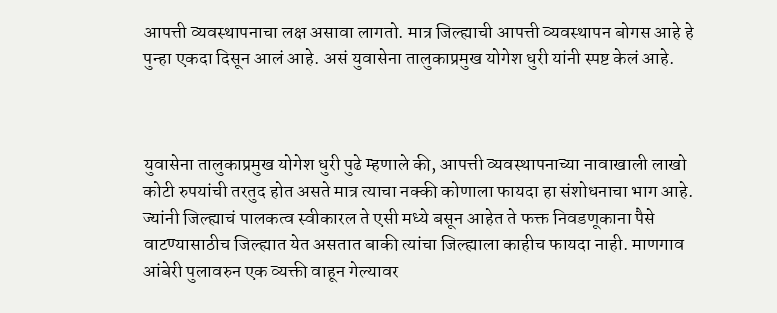आपत्ती व्यवस्थापनाचा लक्ष असावा लागतो. मात्र जिल्ह्याची आपत्ती व्यवस्थापन बोगस आहे हे पुन्हा एकदा दिसून आलं आहे. असं युवासेना तालुकाप्रमुख योगेश धुरी यांनी स्पष्ट केलं आहे.



युवासेना तालुकाप्रमुख योगेश धुरी पुढे म्हणाले की, आपत्ती व्यवस्थापनाच्या नावाखाली लाखो कोटी रुपयांची तरतुद होत असते मात्र त्याचा नक्की कोणाला फायदा हा संशोधनाचा भाग आहे. ज्यांनी जिल्ह्याचं पालकत्व स्वीकारल ते एसी मध्ये बसून आहेत ते फक्त निवडणूकाना पैसे वाटण्यासाठीच जिल्ह्यात येत असतात बाकी त्यांचा जिल्ह्याला काहीच फायदा नाही. माणगाव आंबेरी पुलावरुन एक व्यक्ती वाहून गेल्यावर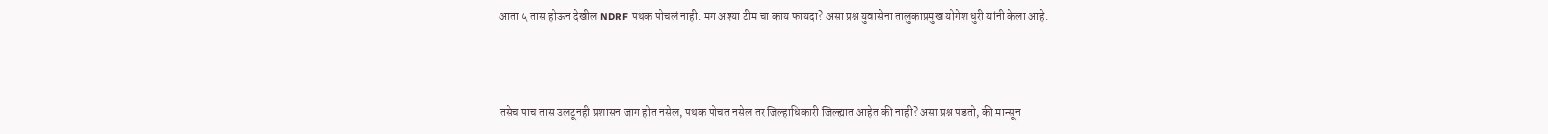आता ५ तास होऊन देखील NDRF पथक पोचलं नाही. मग अश्या टीम चा काय फायदा? असा प्रश्न युवासेना तालुकाप्रमुख योगेश धुरी यांनी केला आहे.



तसेच पाच तास उलटूनही प्रशासन जाग होत नसेल, पथक पोचत नसेल तर जिल्हाधिकारी जिल्ह्यात आहेत की नाही? असा प्रश्न पडतो, की मान्सून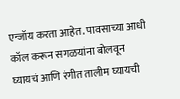एन्जॉय करता आहेत. पावसाच्या आधी कॉल करून सगळयांना बोलवून घ्यायचं आणि रंगीत तालीम घ्यायची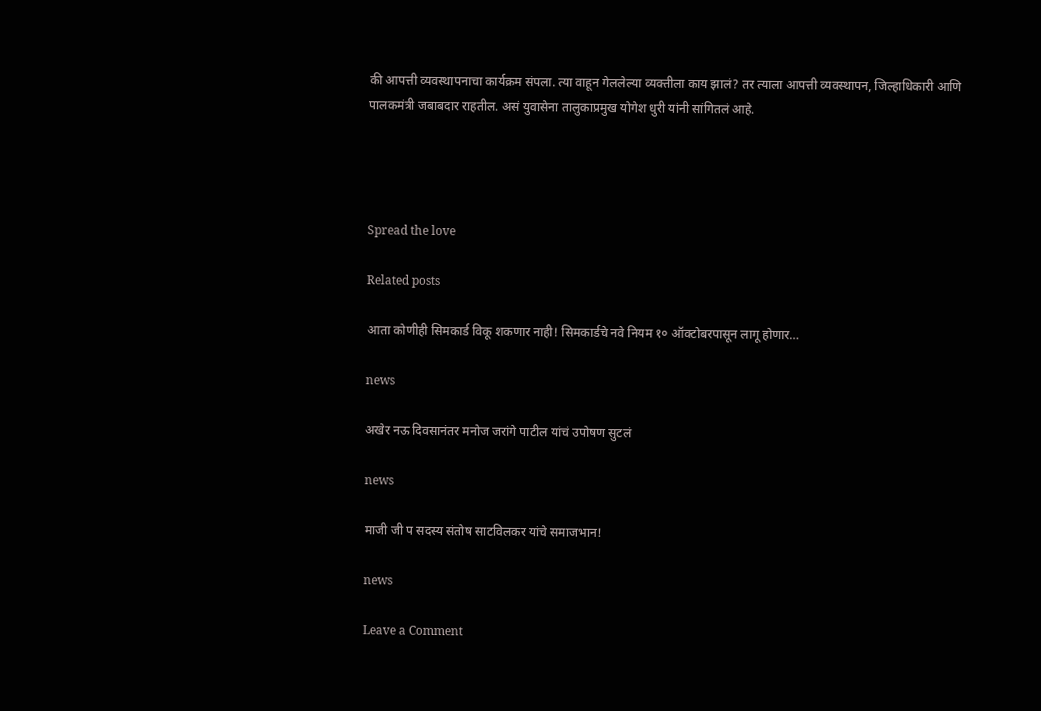की आपत्ती व्यवस्थापनाचा कार्यक्रम संपला. त्या वाहून गेललेल्या व्यक्तीला काय झालं? तर त्याला आपत्ती व्यवस्थापन, जिल्हाधिकारी आणि पालकमंत्री जबाबदार राहतील. असं युवासेना तालुकाप्रमुख योगेश धुरी यांनी सांगितलं आहे.




Spread the love

Related posts

आता कोणीही सिमकार्ड विकू शकणार नाही! सिमकार्डचे नवे नियम १० ऑक्टोबरपासून लागू होणार…

news

अखेर नऊ दिवसानंतर मनोज जरांगे पाटील यांचं उपोषण सुटलं

news

माजी जी प सदस्य संतोष साटविलकर यांचे समाजभान!

news

Leave a Comment